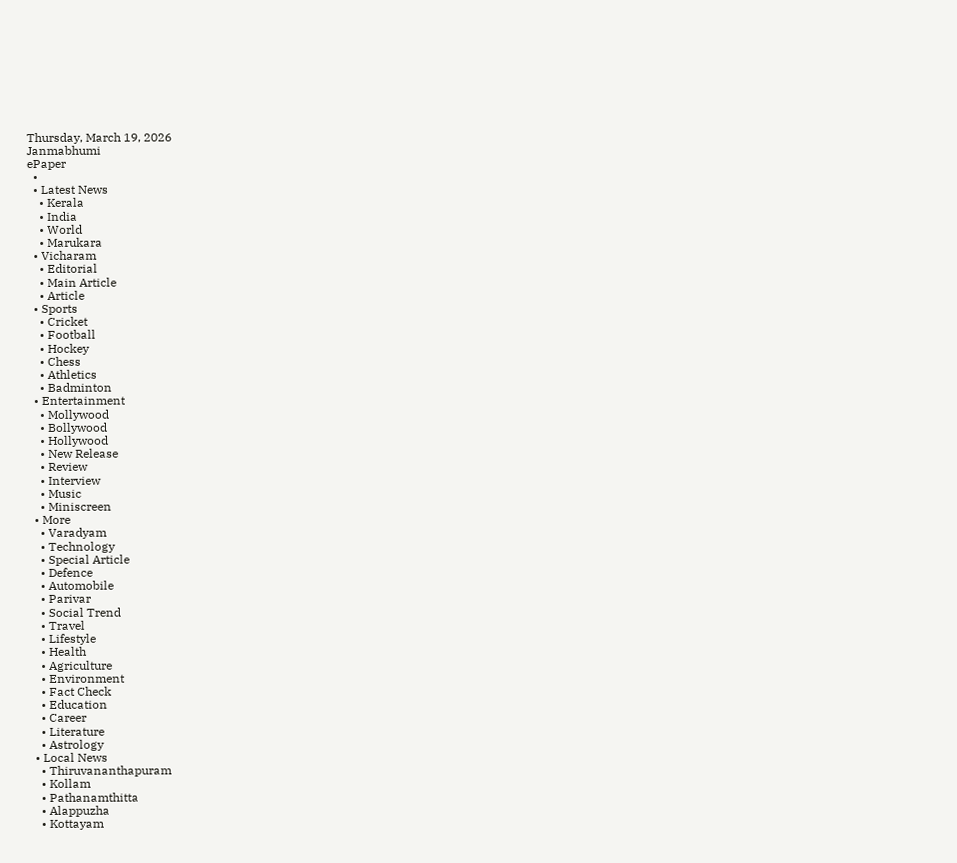Thursday, March 19, 2026
Janmabhumi
ePaper
  •
  • Latest News
    • Kerala
    • India
    • World
    • Marukara
  • Vicharam
    • Editorial
    • Main Article
    • Article
  • Sports
    • Cricket
    • Football
    • Hockey
    • Chess
    • Athletics
    • Badminton
  • Entertainment
    • Mollywood
    • Bollywood
    • Hollywood
    • New Release
    • Review
    • Interview
    • Music
    • Miniscreen
  • More
    • Varadyam
    • Technology
    • Special Article
    • Defence
    • Automobile
    • Parivar
    • Social Trend
    • Travel
    • Lifestyle
    • Health
    • Agriculture
    • Environment
    • Fact Check
    • Education
    • Career
    • Literature
    • Astrology
  • Local News
    • Thiruvananthapuram
    • Kollam
    • Pathanamthitta
    • Alappuzha
    • Kottayam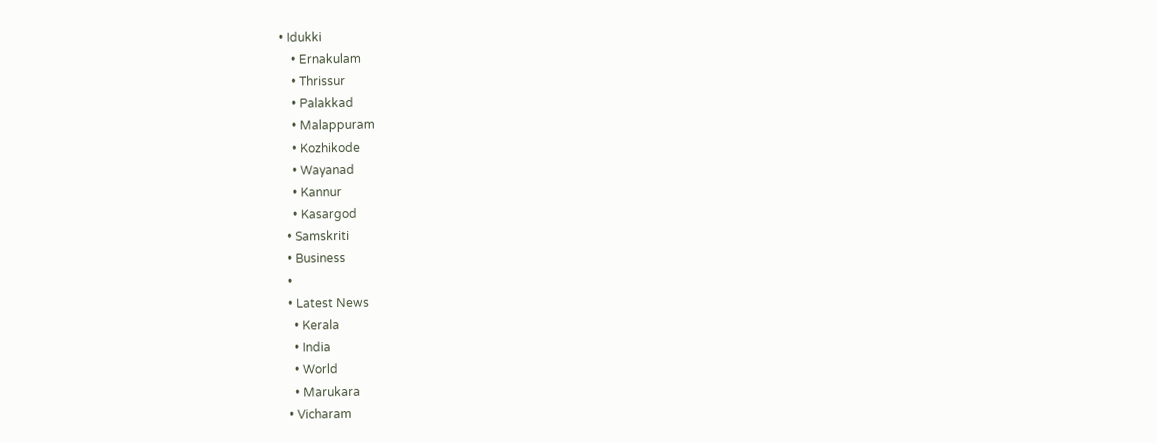• Idukki
    • Ernakulam
    • Thrissur
    • Palakkad
    • Malappuram
    • Kozhikode
    • Wayanad
    • Kannur
    • Kasargod
  • Samskriti
  • Business
  •
  • Latest News
    • Kerala
    • India
    • World
    • Marukara
  • Vicharam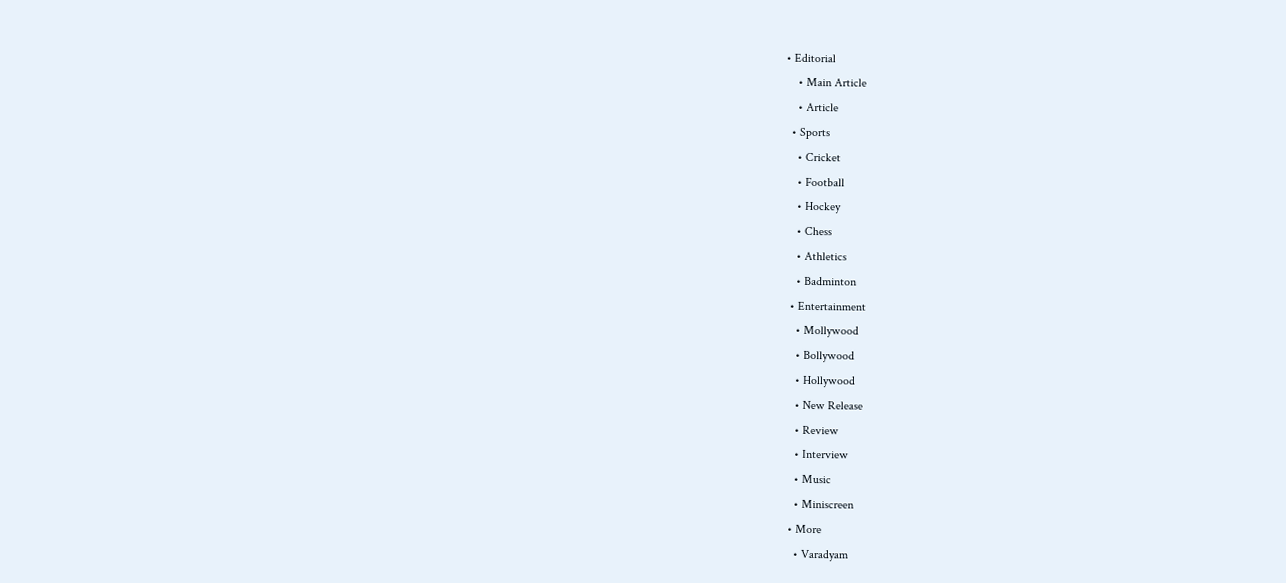• Editorial
    • Main Article
    • Article
  • Sports
    • Cricket
    • Football
    • Hockey
    • Chess
    • Athletics
    • Badminton
  • Entertainment
    • Mollywood
    • Bollywood
    • Hollywood
    • New Release
    • Review
    • Interview
    • Music
    • Miniscreen
  • More
    • Varadyam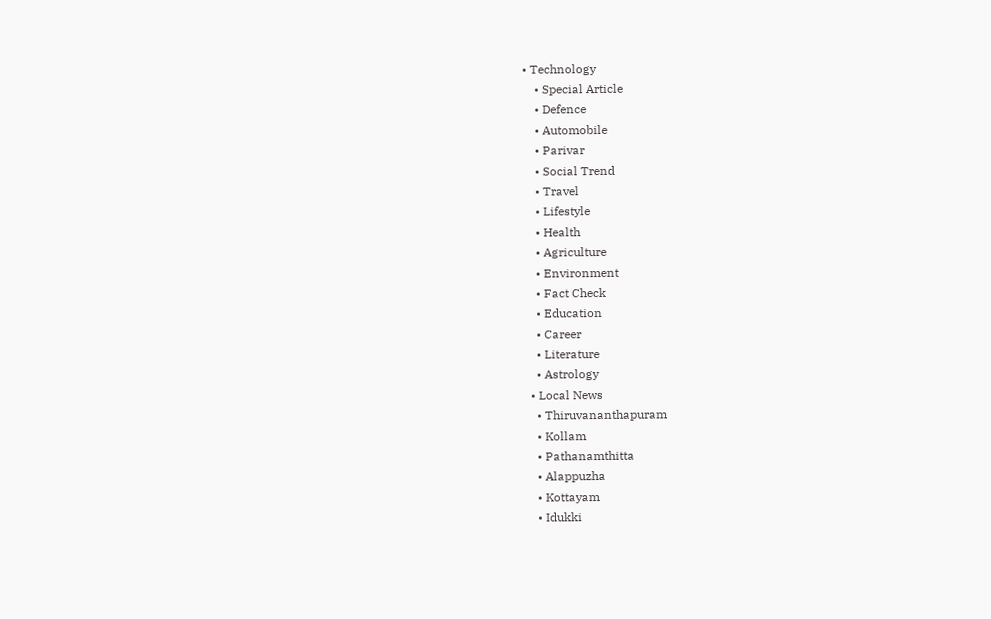• Technology
    • Special Article
    • Defence
    • Automobile
    • Parivar
    • Social Trend
    • Travel
    • Lifestyle
    • Health
    • Agriculture
    • Environment
    • Fact Check
    • Education
    • Career
    • Literature
    • Astrology
  • Local News
    • Thiruvananthapuram
    • Kollam
    • Pathanamthitta
    • Alappuzha
    • Kottayam
    • Idukki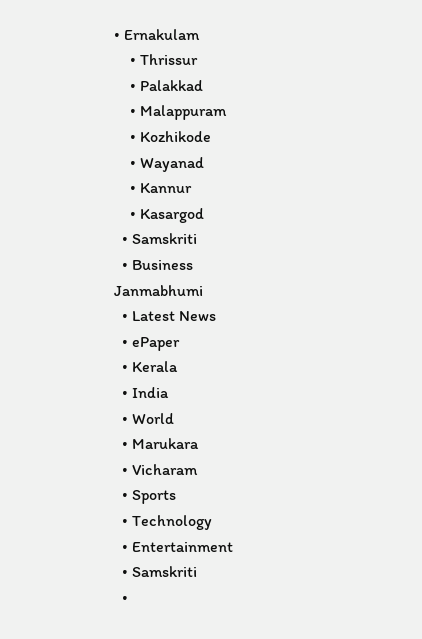• Ernakulam
    • Thrissur
    • Palakkad
    • Malappuram
    • Kozhikode
    • Wayanad
    • Kannur
    • Kasargod
  • Samskriti
  • Business
Janmabhumi
  • Latest News
  • ePaper
  • Kerala
  • India
  • World
  • Marukara
  • Vicharam
  • Sports
  • Technology
  • Entertainment
  • Samskriti
  •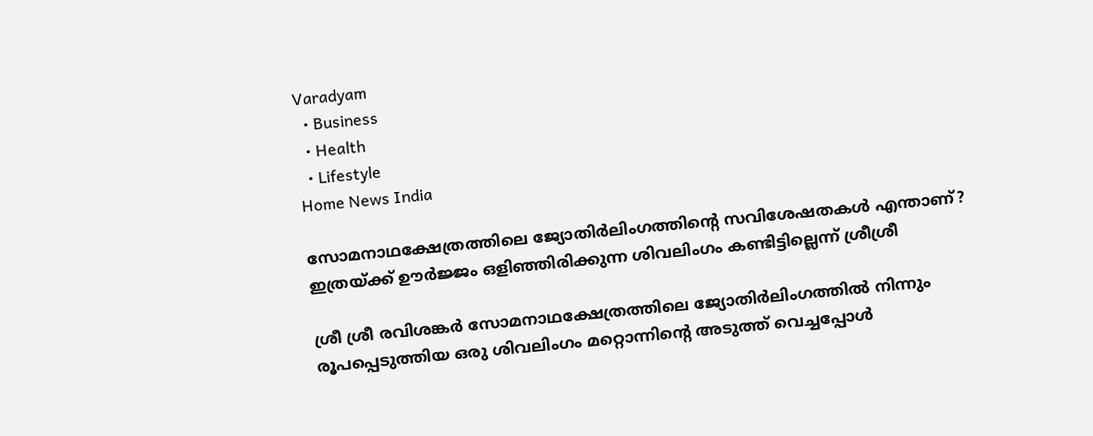Varadyam
  • Business
  • Health
  • Lifestyle
Home News India

സോമനാഥക്ഷേത്രത്തിലെ ജ്യോതിര്‍ലിംഗത്തിന്റെ സവിശേഷതകള്‍ എന്താണ്? ഇത്രയ്‌ക്ക് ഊര്‍ജ്ജം ഒളിഞ്ഞിരിക്കുന്ന ശിവലിംഗം കണ്ടിട്ടില്ലെന്ന് ശ്രീശ്രീ

ശ്രീ ശ്രീ രവിശങ്കര്‍ സോമനാഥക്ഷേത്രത്തിലെ ജ്യോതിര്‍ലിംഗത്തില്‍ നിന്നും രൂപപ്പെടുത്തിയ ഒരു ശിവലിംഗം മറ്റൊന്നിന്റെ അടുത്ത് വെച്ചപ്പോള്‍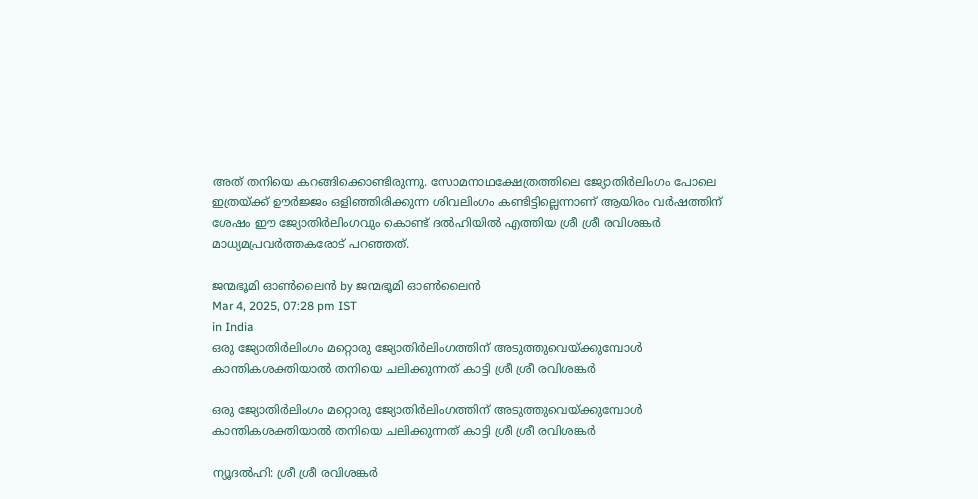അത് തനിയെ കറങ്ങിക്കൊണ്ടിരുന്നു. സോമനാഥക്ഷേത്രത്തിലെ ജ്യോതിര്‍ലിംഗം പോലെ ഇത്രയ്‌ക്ക് ഊര്‍ജ്ജം ഒളിഞ്ഞിരിക്കുന്ന ശിവലിംഗം കണ്ടിട്ടില്ലെന്നാണ് ആയിരം വര്‍ഷത്തിന് ശേഷം ഈ ജ്യോതിര്‍ലിംഗവും കൊണ്ട് ദല്‍ഹിയില്‍ എത്തിയ ശ്രീ ശ്രീ രവിശങ്കര്‍ മാധ്യമപ്രവര്‍ത്തകരോട് പറഞ്ഞത്.

ജന്മഭൂമി ഓണ്‍ലൈന്‍ by ജന്മഭൂമി ഓണ്‍ലൈന്‍
Mar 4, 2025, 07:28 pm IST
in India
ഒരു ജ്യോതിര്‍ലിംഗം മറ്റൊരു ജ്യോതിര്‍ലിംഗത്തിന് അടുത്തുവെയ്ക്കുമ്പോള്‍ കാന്തികശക്തിയാല്‍ തനിയെ ചലിക്കുന്നത് കാട്ടി ശ്രീ ശ്രീ രവിശങ്കര്‍

ഒരു ജ്യോതിര്‍ലിംഗം മറ്റൊരു ജ്യോതിര്‍ലിംഗത്തിന് അടുത്തുവെയ്ക്കുമ്പോള്‍ കാന്തികശക്തിയാല്‍ തനിയെ ചലിക്കുന്നത് കാട്ടി ശ്രീ ശ്രീ രവിശങ്കര്‍

ന്യൂദല്‍ഹി: ശ്രീ ശ്രീ രവിശങ്കര്‍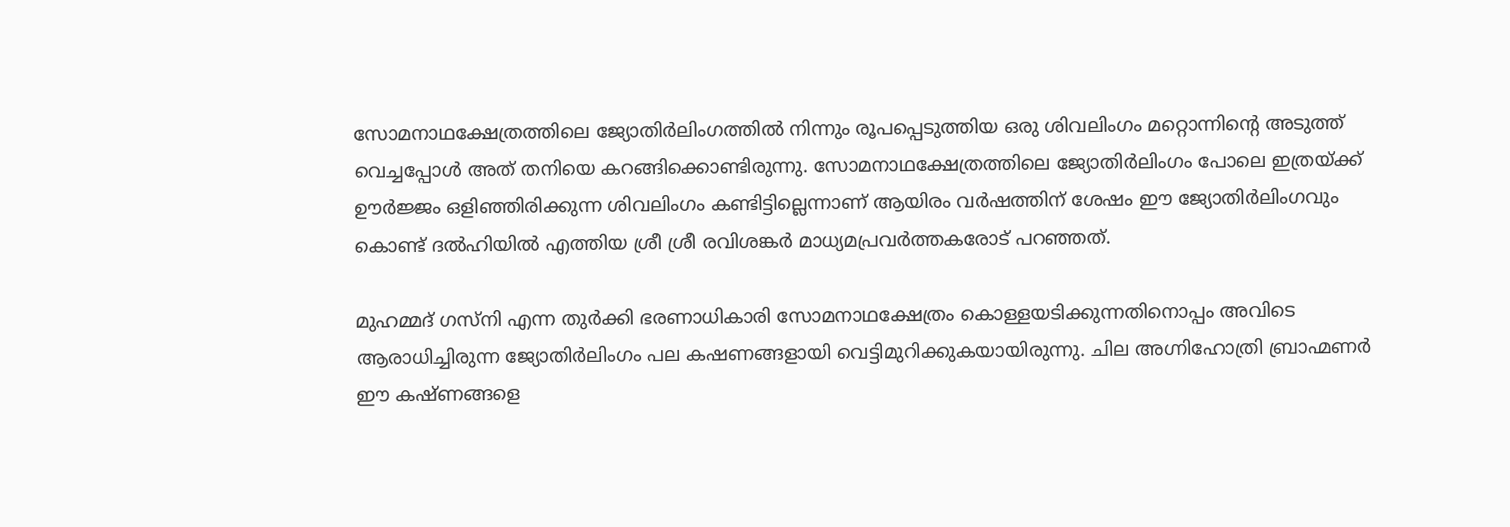സോമനാഥക്ഷേത്രത്തിലെ ജ്യോതിര്‍ലിംഗത്തില്‍ നിന്നും രൂപപ്പെടുത്തിയ ഒരു ശിവലിംഗം മറ്റൊന്നിന്റെ അടുത്ത് വെച്ചപ്പോള്‍ അത് തനിയെ കറങ്ങിക്കൊണ്ടിരുന്നു. സോമനാഥക്ഷേത്രത്തിലെ ജ്യോതിര്‍ലിംഗം പോലെ ഇത്രയ്‌ക്ക് ഊര്‍ജ്ജം ഒളിഞ്ഞിരിക്കുന്ന ശിവലിംഗം കണ്ടിട്ടില്ലെന്നാണ് ആയിരം വര്‍ഷത്തിന് ശേഷം ഈ ജ്യോതിര്‍ലിംഗവും കൊണ്ട് ദല്‍ഹിയില്‍ എത്തിയ ശ്രീ ശ്രീ രവിശങ്കര്‍ മാധ്യമപ്രവര്‍ത്തകരോട് പറഞ്ഞത്.

മുഹമ്മദ് ഗസ്നി എന്ന തുര്‍ക്കി ഭരണാധികാരി സോമനാഥക്ഷേത്രം കൊള്ളയടിക്കുന്നതിനൊപ്പം അവിടെ ആരാധിച്ചിരുന്ന ജ്യോതിര്‍ലിംഗം പല കഷണങ്ങളായി വെട്ടിമുറിക്കുകയായിരുന്നു. ചില അഗ്നിഹോത്രി ബ്രാഹ്മണര്‍ ഈ കഷ്ണങ്ങളെ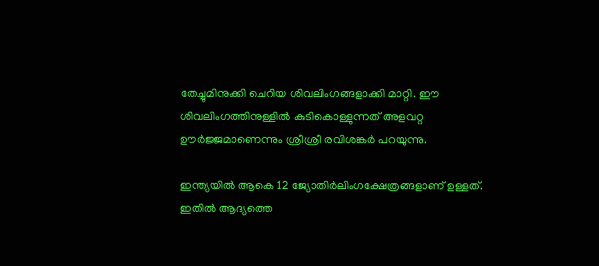തേച്ചുമിനുക്കി ചെറിയ ശിവലിംഗങ്ങളാക്കി മാറ്റി. ഈ ശിവലിംഗത്തിനുള്ളില്‍ കുടികൊള്ളുന്നത് അളവറ്റ ഊര്‍ജ്ജമാണെന്നും ശ്രീശ്രീ രവിശങ്കര്‍ പറയുന്നു.

ഇന്ത്യയില്‍ ആകെ 12 ജ്യോതിര്‍ലിംഗക്ഷേത്രങ്ങളാണ് ഉള്ളത്. ഇതില്‍ ആദ്യത്തെ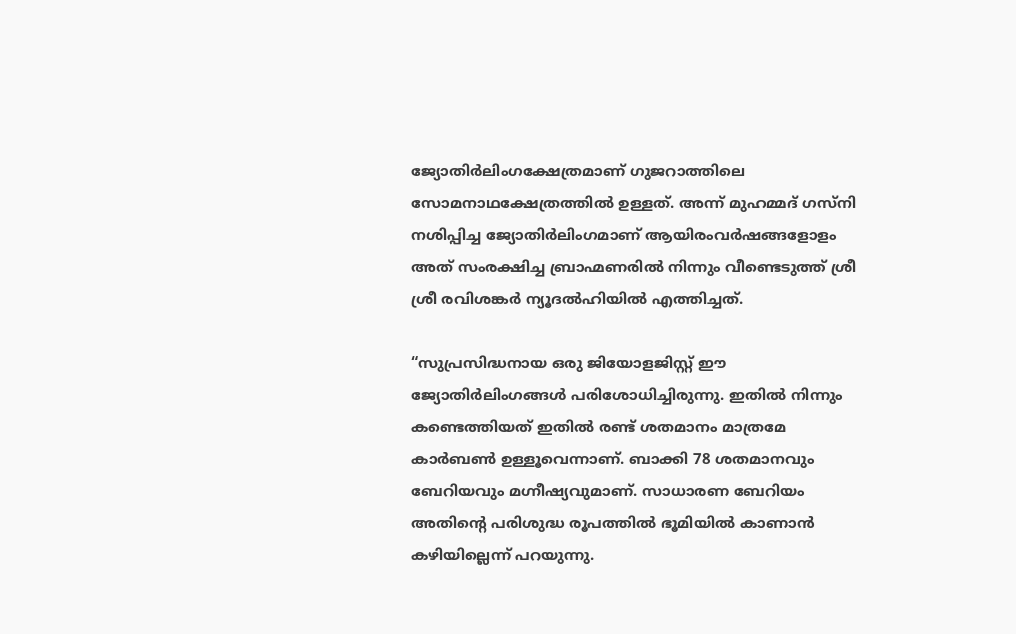ജ്യോതിര്‍ലിംഗക്ഷേത്രമാണ് ഗുജറാത്തിലെ സോമനാഥക്ഷേത്രത്തില്‍ ഉള്ളത്. അന്ന് മുഹമ്മദ് ഗസ്നി നശിപ്പിച്ച ജ്യോതിര്‍ലിംഗമാണ് ആയിരംവര്‍ഷങ്ങളോളം അത് സംരക്ഷിച്ച ബ്രാഹ്മണരില്‍ നിന്നും വീണ്ടെടുത്ത് ശ്രീ ശ്രീ രവിശങ്കര്‍ ന്യൂദല്‍ഹിയില്‍ എത്തിച്ചത്.

“സുപ്രസിദ്ധനായ ഒരു ജിയോളജിസ്റ്റ് ഈ ജ്യോതിര്‍ലിംഗങ്ങള്‍ പരിശോധിച്ചിരുന്നു. ഇതില്‍ നിന്നും കണ്ടെത്തിയത് ഇതില്‍ രണ്ട് ശതമാനം മാത്രമേ കാര്‍ബണ്‍ ഉള്ളൂവെന്നാണ്. ബാക്കി 78 ശതമാനവും ബേറിയവും മഗ്നീഷ്യവുമാണ്. സാധാരണ ബേറിയം അതിന്റെ പരിശുദ്ധ രൂപത്തില്‍ ഭൂമിയില്‍ കാണാന്‍ കഴിയില്ലെന്ന് പറയുന്നു.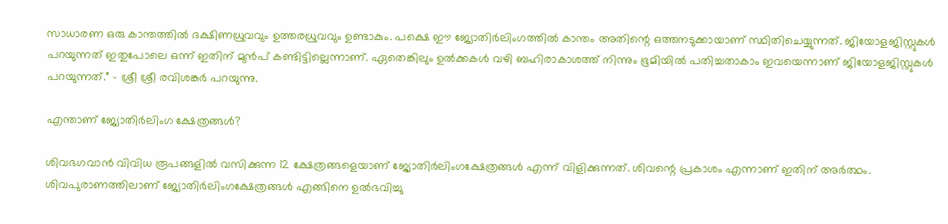സാധാരണ ഒരു കാന്തത്തില്‍ ദക്ഷിണധ്രുവവും ഉത്തരധ്രുവവും ഉണ്ടാകും. പക്ഷെ ഈ ജ്യോതിര്‍ലിംഗത്തില്‍ കാന്തം അതിന്റെ ഒത്തനടുക്കായാണ് സ്ഥിതിചെയ്യുന്നത്. ജിയോളജിസ്റ്റുകള്‍ പറയുന്നത് ഇതുപോലെ ഒന്ന് ഇതിന് മുന്‍പ് കണ്ടിട്ടില്ലെന്നാണ്. ഏതെങ്കിലും ഉല്‍ക്കകള്‍ വഴി ബഹിരാകാശത്ത് നിന്നും ഭൂമിയില്‍ പതിച്ചതാകാം ഇവയെന്നാണ് ജിയോളജിസ്റ്റുകള്‍ പറയുന്നത്.” – ശ്രീ ശ്രീ രവിശങ്കര്‍ പറയുന്നു.

എന്താണ് ജ്യോതിര്‍ലിംഗ ക്ഷേത്രങ്ങള്‍?

ശിവഭഗവാന്‍ വിവിധ രൂപങ്ങളില്‍ വസിക്കുന്ന 12 ക്ഷേത്രങ്ങളെയാണ് ജ്യോതിര്‍ലിംഗക്ഷേത്രങ്ങള്‍ എന്ന് വിളിക്കുന്നത്. ശിവന്റെ പ്രകാശം എന്നാണ് ഇതിന് അര്‍ത്ഥം. ശിവപുരാണത്തിലാണ് ജ്യോതിര്‍ലിംഗക്ഷേത്രങ്ങള്‍ എങ്ങിനെ ഉല്‍ഭവിച്ചു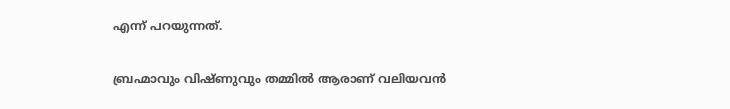എന്ന് പറയുന്നത്.

ബ്രഹ്മാവും വിഷ്ണുവും തമ്മില്‍ ആരാണ് വലിയവന്‍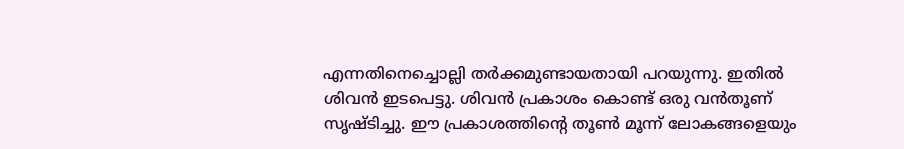എന്നതിനെച്ചൊല്ലി തര്‍ക്കമുണ്ടായതായി പറയുന്നു. ഇതില്‍ ശിവന്‍ ഇടപെട്ടു. ശിവന്‍ പ്രകാശം കൊണ്ട് ഒരു വന്‍തൂണ് സൃഷ്ടിച്ചു. ഈ പ്രകാശത്തിന്റെ തൂണ്‍ മൂന്ന് ലോകങ്ങളെയും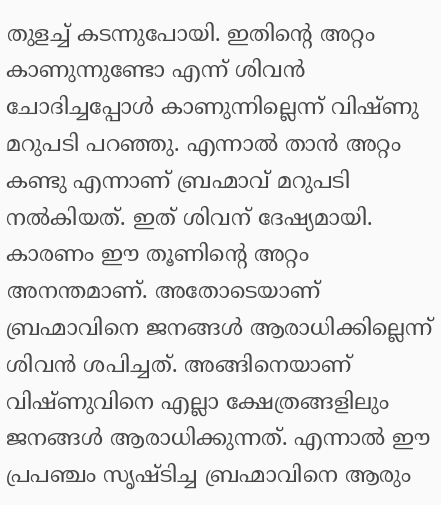തുളച്ച് കടന്നുപോയി. ഇതിന്റെ അറ്റം കാണുന്നുണ്ടോ എന്ന് ശിവന്‍ ചോദിച്ചപ്പോള്‍ കാണുന്നില്ലെന്ന് വിഷ്ണു മറുപടി പറഞ്ഞു. എന്നാല്‍ താന്‍ അറ്റം കണ്ടു എന്നാണ് ബ്രഹ്മാവ് മറുപടി നല്‍കിയത്. ഇത് ശിവന് ദേഷ്യമായി. കാരണം ഈ തൂണിന്റെ അറ്റം അനന്തമാണ്. അതോടെയാണ് ബ്രഹ്മാവിനെ ജനങ്ങള്‍ ആരാധിക്കില്ലെന്ന് ശിവന്‍ ശപിച്ചത്. അങ്ങിനെയാണ് വിഷ്ണുവിനെ എല്ലാ ക്ഷേത്രങ്ങളിലും ജനങ്ങള്‍ ആരാധിക്കുന്നത്. എന്നാല്‍ ഈ പ്രപഞ്ചം സൃഷ്ടിച്ച ബ്രഹ്മാവിനെ ആരും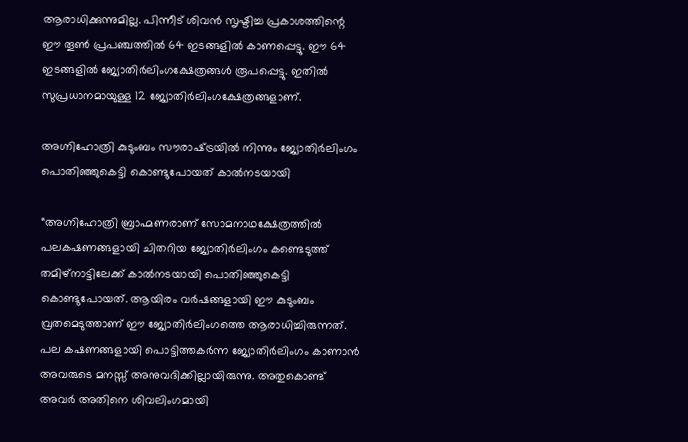ആരാധിക്കുന്നുമില്ല. പിന്നീട് ശിവന്‍ സൃഷ്ടിച്ച പ്രകാശത്തിന്റെ ഈ തൂണ്‍ പ്രപഞ്ചത്തില്‍ 64 ഇടങ്ങളില്‍ കാണപ്പെട്ടു. ഈ 64 ഇടങ്ങളില്‍ ജ്യോതിര്‍ലിംഗക്ഷേത്രങ്ങള്‍ രൂപപ്പെട്ടു. ഇതില്‍ സുപ്രധാനമായുള്ള 12 ജ്യോതിര്‍ലിംഗക്ഷേത്രങ്ങളാണ്.

അഗ്നിഹോത്രി കുടുംബം സൗരാഷ്‌ട്രയില്‍ നിന്നും ജ്യോതിര്‍ലിംഗം പൊതിഞ്ഞുകെട്ടി കൊണ്ടുപോയത് കാല്‍നടയായി

“അഗ്നിഹോത്രി ബ്രാഹ്മണരാണ് സോമനാഥക്ഷേത്രത്തില്‍ പലകഷണങ്ങളായി ചിതറിയ ജ്യോതിര്‍ലിംഗം കണ്ടെടുത്ത് തമിഴ്നാട്ടിലേക്ക് കാല്‍നടയായി പൊതിഞ്ഞുകെട്ടി കൊണ്ടുപോയത്. ആയിരം വര്‍ഷങ്ങളായി ഈ കുടുംബം വ്രതമെടുത്താണ് ഈ ജ്യോതിര്‍ലിംഗത്തെ ആരാധിച്ചിരുന്നത്. പല കഷണങ്ങളായി പൊട്ടിത്തകര്‍ന്ന ജ്യോതിര്‍ലിംഗം കാണാന്‍ അവരുടെ മനസ്സ് അനുവദിക്കില്ലായിരുന്നു. അതുകൊണ്ട് അവര്‍ അതിനെ ശിവലിംഗമായി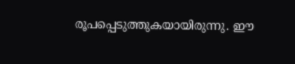രൂപപ്പെടുത്തുകയായിരുന്നു. ഈ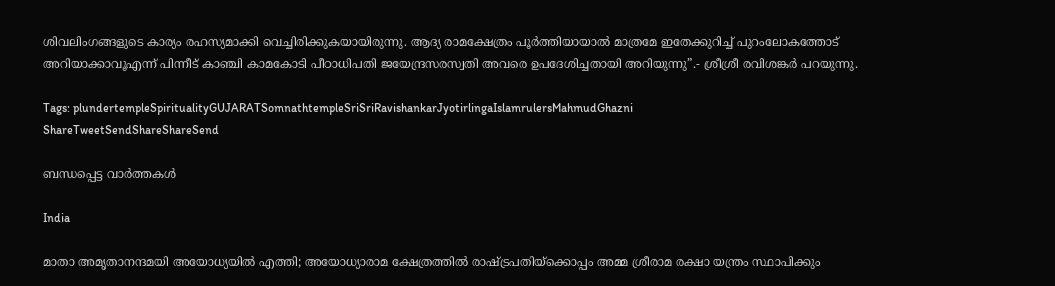ശിവലിംഗങ്ങളുടെ കാര്യം രഹസ്യമാക്കി വെച്ചിരിക്കുകയായിരുന്നു. ആദ്യ രാമക്ഷേത്രം പൂര്‍ത്തിയായാല്‍ മാത്രമേ ഇതേക്കുറിച്ച് പുറംലോകത്തോട് അറിയാക്കാവൂഎന്ന് പിന്നീട് കാഞ്ചി കാമകോടി പീഠാധിപതി ജയേന്ദ്രസരസ്വതി അവരെ ഉപദേശിച്ചതായി അറിയുന്നു”.- ശ്രീശ്രീ രവിശങ്കര്‍ പറയുന്നു.

Tags: plundertempleSpiritualityGUJARATSomnathtempleSriSriRavishankarJyotirlingaIslamrulersMahmudGhazni
ShareTweetSendShareShareSend

ബന്ധപ്പെട്ട വാര്‍ത്തകള്‍

India

മാതാ അമൃതാനന്ദമയി അയോധ്യയില്‍ എത്തി; അയോധ്യാരാമ ക്ഷേത്രത്തിൽ രാഷ്‌ട്രപതിയ്‌ക്കൊപ്പം അമ്മ ശ്രീരാമ രക്ഷാ യന്ത്രം സ്ഥാപിക്കും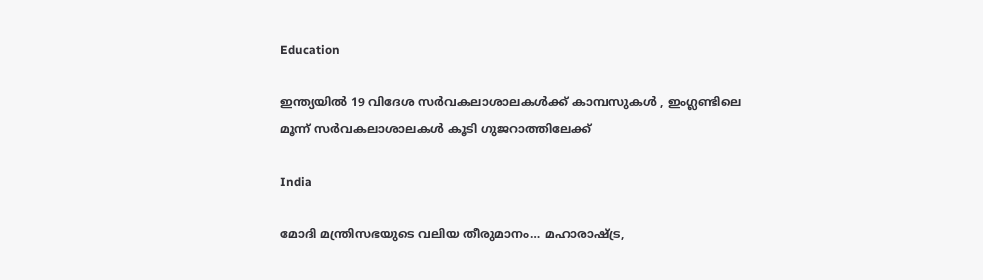Education

ഇന്ത്യയില്‍ 19 വിദേശ സര്‍വകലാശാലകള്‍ക്ക് കാമ്പസുകള്‍ , ഇംഗ്ലണ്ടിലെ മൂന്ന് സര്‍വകലാശാലകള്‍ കൂടി ഗുജറാത്തിലേക്ക്

India

മോദി മന്ത്രിസഭയുടെ വലിയ തീരുമാനം… മഹാരാഷ്‌ട്ര,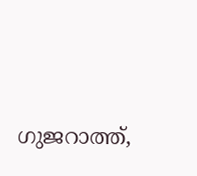ഗുജറാത്ത്,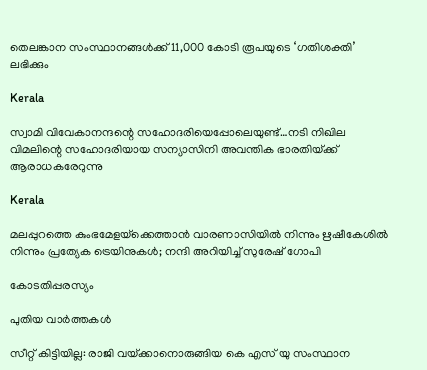തെലങ്കാന സംസ്ഥാനങ്ങൾക്ക് 11,000 കോടി രൂപയുടെ ‘ഗതിശക്തി’ ലഭിക്കും

Kerala

സ്വാമി വിവേകാനന്ദന്റെ സഹോദരിയെപ്പോലെയുണ്ട്…നടി നിഖില വിമലിന്റെ സഹോദരിയായ സന്യാസിനി അവന്തിക ഭാരതിയ്‌ക്ക് ആരാധകരേറുന്നു

Kerala

മലപ്പുറത്തെ കുംഭമേളയ്‌ക്കെത്താന്‍ വാരണാസിയിൽ നിന്നും ഋഷീകേശിൽ നിന്നും പ്രത്യേക ട്രെയിനുകൾ; നന്ദി അറിയിച്ച് സുരേഷ് ഗോപി

കോടതിപ്പരസ്യം

പുതിയ വാര്‍ത്തകള്‍

സീറ്റ് കിട്ടിയില്ല: രാജി വയ്‌ക്കാനൊരുങ്ങിയ കെ എസ് യു സംസ്ഥാന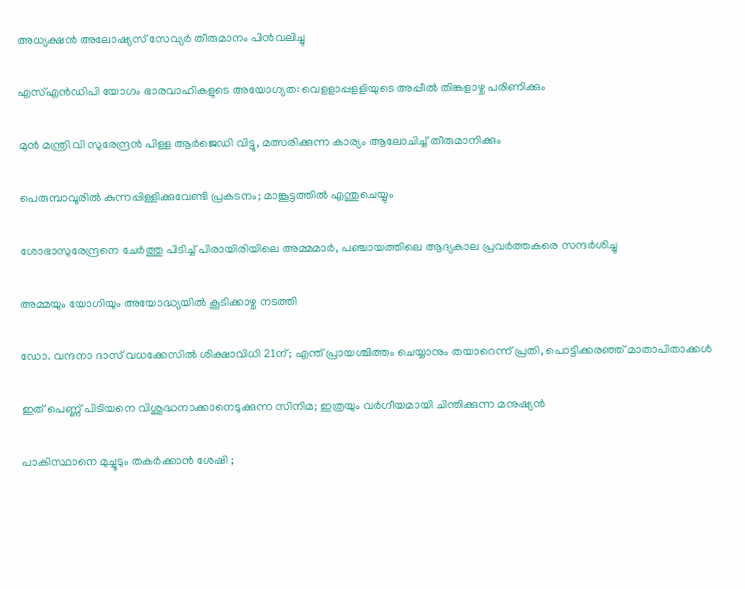അധ്യക്ഷന്‍ അലോഷ്യസ് സേവ്യര്‍ തീരുമാനം പിന്‍വലിച്ചു

എസ്എന്‍ഡിപി യോഗം ഭാരവാഹികളുടെ അയോഗ്യത: വെളളാപ്പളളിയുടെ അപ്പീല്‍ തിങ്കളാഴ്ച പരിണിക്കും

മുന്‍ മന്ത്രി വി സുരേന്ദ്രന്‍ പിള്ള ആര്‍ജെഡി വിട്ടു, മത്സരിക്കുന്ന കാര്യം ആലോചിച്ച് തീരുമാനിക്കും

പെരുമ്പാവൂരിൽ കുന്നപ്പിള്ളിക്കുവേണ്ടി പ്രകടനം; മാങ്കൂട്ടത്തിൽ എന്തുചെയ്യും

ശോഭാസുരേന്ദ്രനെ ചേര്‍ത്തു പിടിച്ച് പിരായിരിയിലെ അമ്മമാര്‍, പഞ്ചായത്തിലെ ആദ്യകാല പ്രവര്‍ത്തകരെ സന്ദര്‍ശിച്ചു

അമ്മയും യോഗിയും അയോദ്ധ്യയിൽ കൂടിക്കാഴ്ച നടത്തി

ഡോ. വന്ദനാ ദാസ് വധക്കേസിൽ ശിക്ഷാവിധി 21ന്; എന്ത് പ്രായശ്ചിത്തം ചെയ്യാനും തയാറെന്ന് പ്രതി, പൊട്ടിക്കരഞ്ഞ് മാതാപിതാക്കൾ

ഇത് പെണ്ണ് പിടിയനെ വിശുദ്ധനാക്കാനെടുക്കുന്ന സിനിമ; ഇത്രയും വർഗീയമായി ചിന്തിക്കുന്ന മനുഷ്യൻ

പാകിസ്ഥാനെ മുച്ചൂടും തകർക്കാൻ ശേഷി ;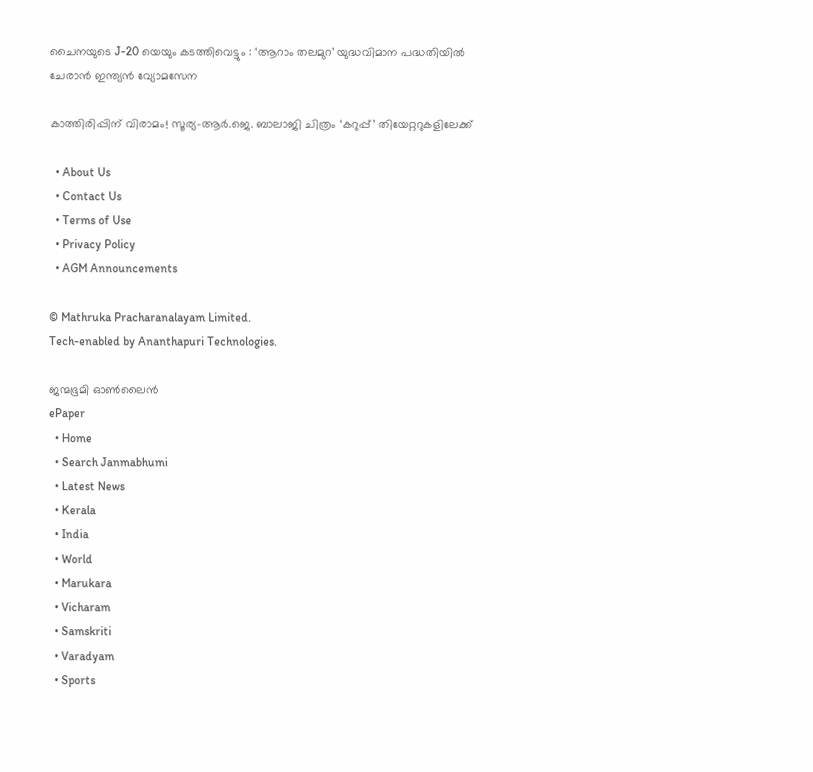ചൈനയുടെ J-20 യെയും കടത്തിവെട്ടും : ‘ആറാം തലമുറ’ യുദ്ധവിമാന പദ്ധതിയിൽ ചേരാൻ ഇന്ത്യൻ വ്യോമസേന

കാത്തിരിപ്പിന് വിരാമം! സൂര്യ–ആർ.ജെ. ബാലാജി ചിത്രം ‘കറുപ്പ്’ തിയേറ്ററുകളിലേക്ക്

  • About Us
  • Contact Us
  • Terms of Use
  • Privacy Policy
  • AGM Announcements

© Mathruka Pracharanalayam Limited.
Tech-enabled by Ananthapuri Technologies.

ജന്മഭൂമി ഓണ്‍ലൈന്‍
ePaper
  • Home
  • Search Janmabhumi
  • Latest News
  • Kerala
  • India
  • World
  • Marukara
  • Vicharam
  • Samskriti
  • Varadyam
  • Sports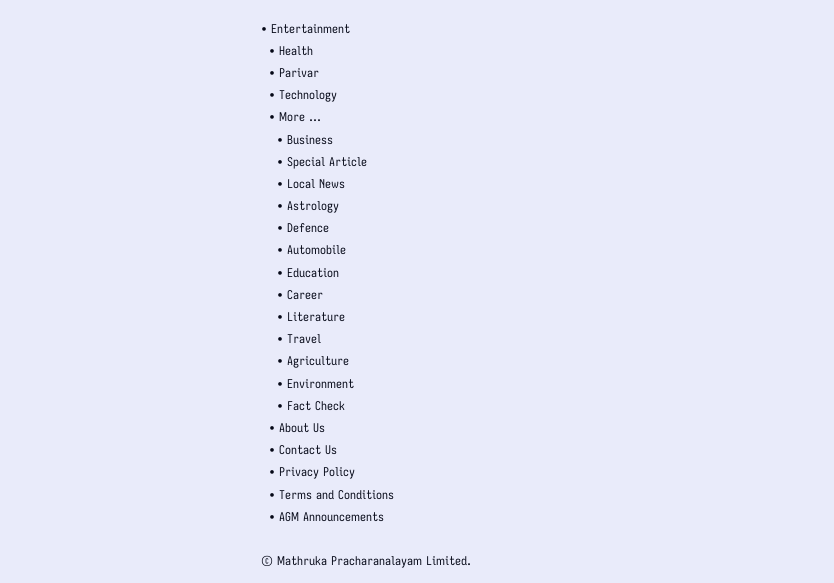• Entertainment
  • Health
  • Parivar
  • Technology
  • More …
    • Business
    • Special Article
    • Local News
    • Astrology
    • Defence
    • Automobile
    • Education
    • Career
    • Literature
    • Travel
    • Agriculture
    • Environment
    • Fact Check
  • About Us
  • Contact Us
  • Privacy Policy
  • Terms and Conditions
  • AGM Announcements

© Mathruka Pracharanalayam Limited.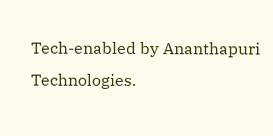Tech-enabled by Ananthapuri Technologies.